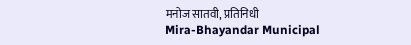मनोज सातवी, प्रतिनिधी
Mira-Bhayandar Municipal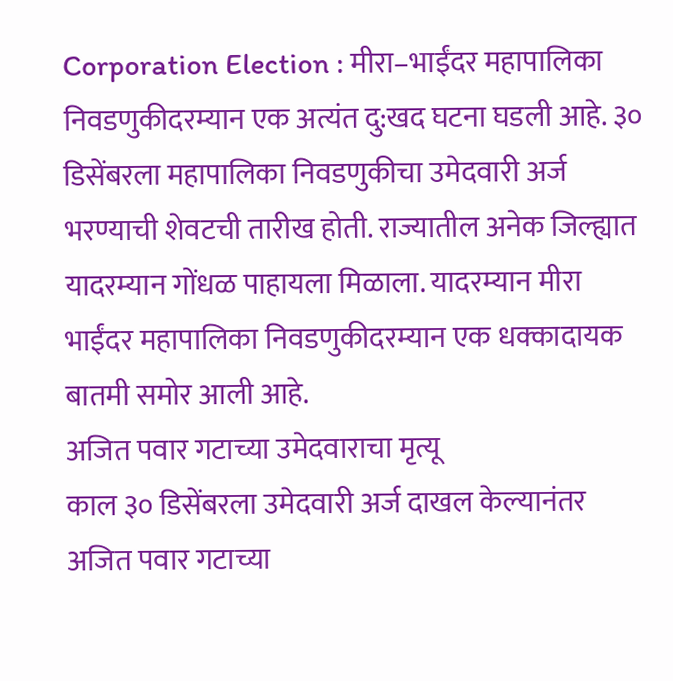Corporation Election : मीरा–भाईंदर महापालिका निवडणुकीदरम्यान एक अत्यंत दु:खद घटना घडली आहे. ३० डिसेंबरला महापालिका निवडणुकीचा उमेदवारी अर्ज भरण्याची शेवटची तारीख होती. राज्यातील अनेक जिल्ह्यात यादरम्यान गोंधळ पाहायला मिळाला. यादरम्यान मीरा भाईंदर महापालिका निवडणुकीदरम्यान एक धक्कादायक बातमी समोर आली आहे.
अजित पवार गटाच्या उमेदवाराचा मृत्यू
काल ३० डिसेंबरला उमेदवारी अर्ज दाखल केल्यानंतर अजित पवार गटाच्या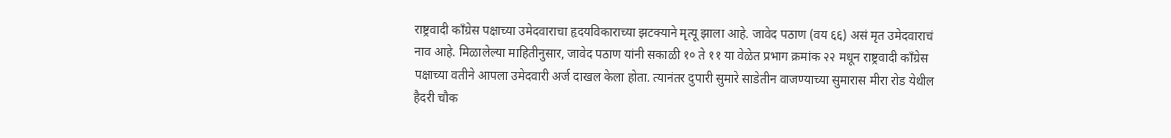राष्ट्रवादी काँग्रेस पक्षाच्या उमेदवाराचा हृदयविकाराच्या झटक्याने मृत्यू झाला आहे. जावेद पठाण (वय ६६) असं मृत उमेदवाराचं नाव आहे. मिळालेल्या माहितीनुसार, जावेद पठाण यांनी सकाळी १० ते ११ या वेळेत प्रभाग क्रमांक २२ मधून राष्ट्रवादी काँग्रेस पक्षाच्या वतीने आपला उमेदवारी अर्ज दाखल केला होता. त्यानंतर दुपारी सुमारे साडेतीन वाजण्याच्या सुमारास मीरा रोड येथील हैदरी चौक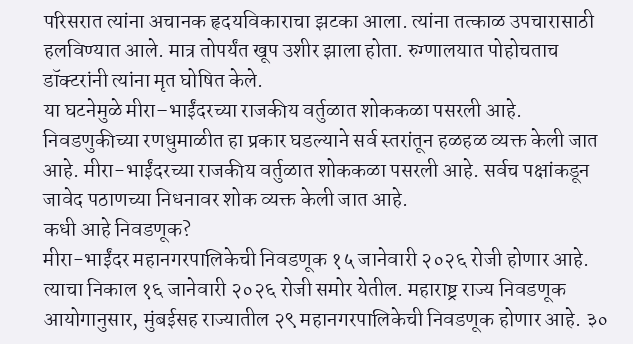परिसरात त्यांना अचानक हृदयविकाराचा झटका आला. त्यांना तत्काळ उपचारासाठी हलविण्यात आले. मात्र तोपर्यंत खूप उशीर झाला होता. रुग्णालयात पोहोचताच डॉक्टरांनी त्यांना मृत घोषित केले.
या घटनेमुळे मीरा–भाईंदरच्या राजकीय वर्तुळात शोककळा पसरली आहे. निवडणुकीच्या रणधुमाळीत हा प्रकार घडल्याने सर्व स्तरांतून हळहळ व्यक्त केली जात आहे. मीरा-भाईंदरच्या राजकीय वर्तुळात शोककळा पसरली आहे. सर्वच पक्षांकडून जावेद पठाणच्या निधनावर शोक व्यक्त केली जात आहे.
कधी आहे निवडणूक?
मीरा-भाईंदर महानगरपालिकेची निवडणूक १५ जानेवारी २०२६ रोजी होणार आहे. त्याचा निकाल १६ जानेवारी २०२६ रोजी समोर येतील. महाराष्ट्र राज्य निवडणूक आयोगानुसार, मुंबईसह राज्यातील २९ महानगरपालिकेची निवडणूक होणार आहे. ३०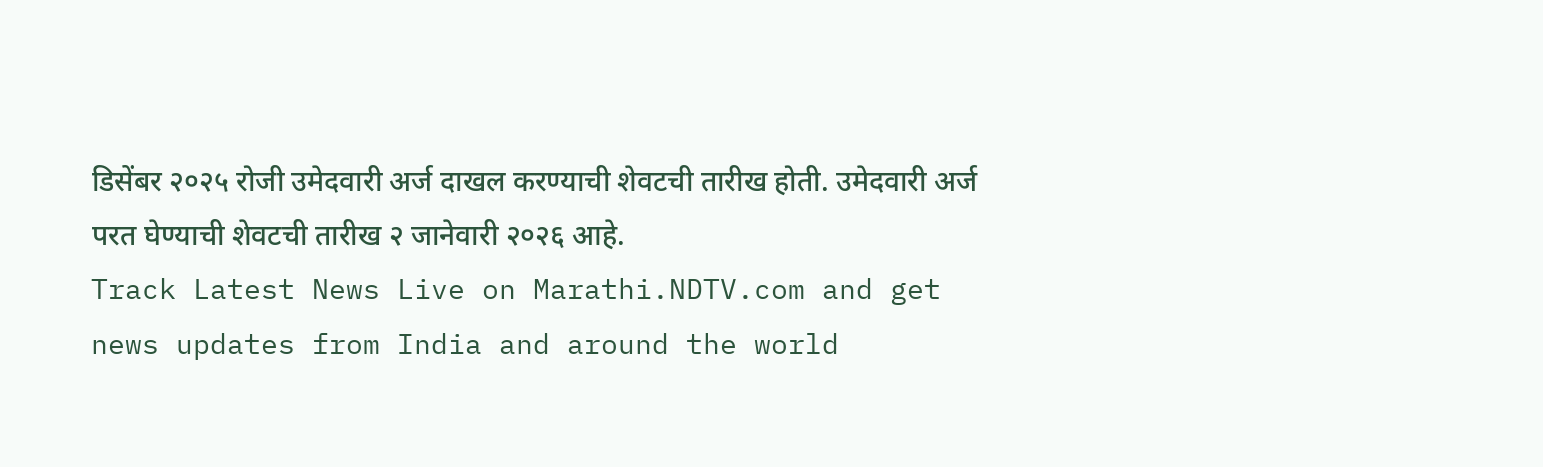डिसेंबर २०२५ रोजी उमेदवारी अर्ज दाखल करण्याची शेवटची तारीख होती. उमेदवारी अर्ज परत घेण्याची शेवटची तारीख २ जानेवारी २०२६ आहे.
Track Latest News Live on Marathi.NDTV.com and get news updates from India and around the world